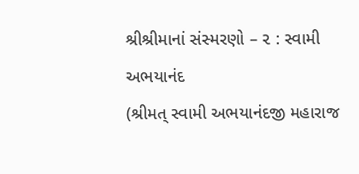શ્રીશ્રીમાનાં સંસ્મરણો – ૨ : સ્વામી અભયાનંદ
(શ્રીમત્ સ્વામી અભયાનંદજી મહારાજ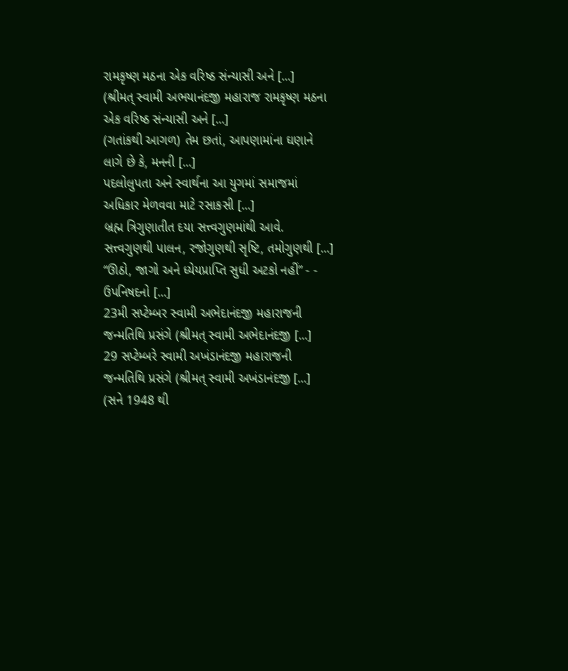રામકૃષ્ણ મઠના એક વરિષ્ઠ સંન્યાસી અને [...]
(શ્રીમત્ સ્વામી અભયાનંદજી મહારાજ રામકૃષ્ણ મઠના એક વરિષ્ઠ સંન્યાસી અને [...]
(ગતાંકથી આગળ) તેમ છતાં, આપણામાંના ઘણાને લાગે છે કે, મનની [...]
પદલોલુપતા અને સ્વાર્થના આ યુગમાં સમાજમાં અધિકાર મેળવવા માટે રસાકસી [...]
બ્રહ્મ ત્રિગુણાતીત દયા સત્ત્વગુણમાંથી આવે. સત્ત્વગુણથી પાલન, રજોગુણથી સૃષ્ટિ, તમોગુણથી [...]
“ઊઠો, જાગો અને ધ્યેયપ્રાપ્તિ સુધી અટકો નહીં” - - ઉપનિષદનો [...]
23મી સપ્ટેમ્બર સ્વામી અભેદાનંદજી મહારાજની જન્મતિથિ પ્રસંગે (શ્રીમત્ સ્વામી અભેદાનંદજી [...]
29 સપ્ટેમ્બરે સ્વામી અખંડાનંદજી મહારાજની જન્મતિથિ પ્રસંગે (શ્રીમત્ સ્વામી અખંડાનંદજી [...]
(સને 1948 થી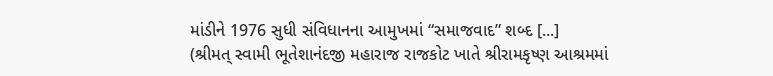માંડીને 1976 સુધી સંવિધાનના આમુખમાં “સમાજવાદ” શબ્દ [...]
(શ્રીમત્ સ્વામી ભૂતેશાનંદજી મહારાજ રાજકોટ ખાતે શ્રીરામકૃષ્ણ આશ્રમમાં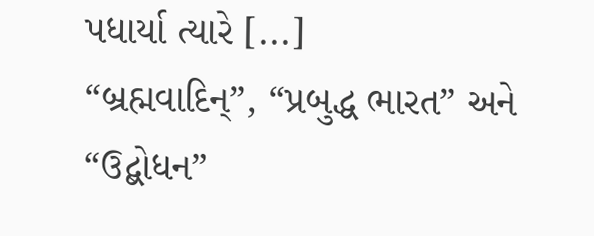પધાર્યા ત્યારે [...]
“બ્રહ્મવાદિન્”, “પ્રબુદ્ધ ભારત” અને “ઉદ્બોધન”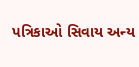પત્રિકાઓ સિવાય અન્ય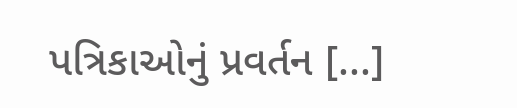પત્રિકાઓનું પ્રવર્તન [...]